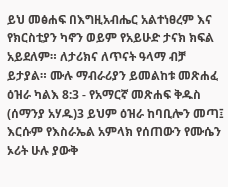ይህ መፅሐፍ በእግዚአብሔር አልተነፀረም እና የክርስቲያን ካኖን ወይም የአይሁድ ታናክ ክፍል አይደለም። ለታሪክና ለጥናት ዓላማ ብቻ ይታያል። ሙሉ ማብራሪያን ይመልከቱ መጽሐፈ ዕዝራ ካልእ 8:3 - የአማርኛ መጽሐፍ ቅዱስ (ሰማንያ አሃዱ)3 ይህም ዕዝራ ከባቢሎን መጣ፤ እርሱም የእስራኤል አምላክ የሰጠውን የሙሴን ኦሪት ሁሉ ያውቅ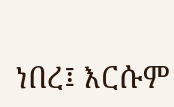ነበረ፤ እርሱም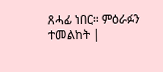ጸሓፊ ነበር። ምዕራፉን ተመልከት |